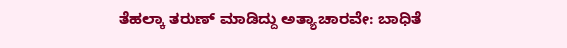ತೆಹಲ್ಕಾ ತರುಣ್ ಮಾಡಿದ್ದು ಅತ್ಯಾಚಾರವೇ: ಬಾಧಿತೆ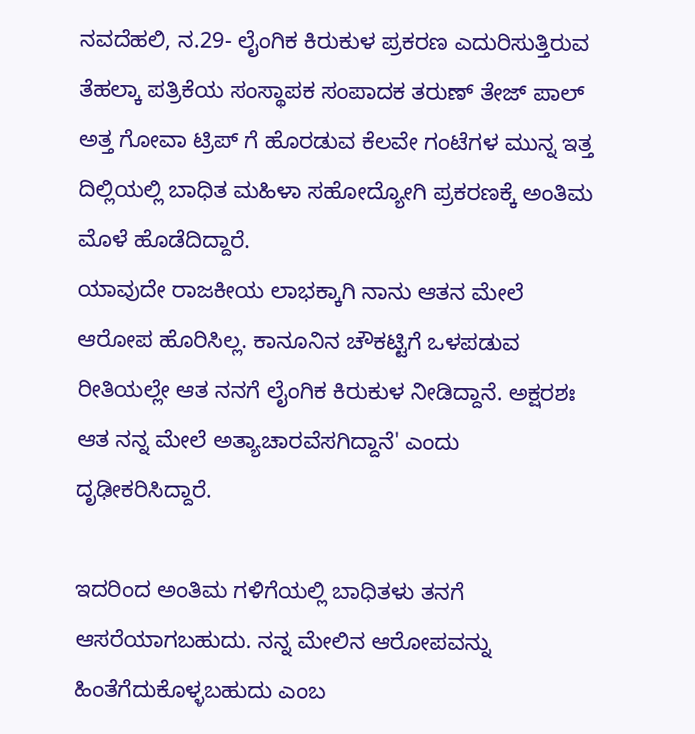ನವದೆಹಲಿ, ನ.29- ಲೈಂಗಿಕ ಕಿರುಕುಳ ಪ್ರಕರಣ ಎದುರಿಸುತ್ತಿರುವ ತೆಹಲ್ಕಾ ಪತ್ರಿಕೆಯ ಸಂಸ್ಥಾಪಕ ಸಂಪಾದಕ ತರುಣ್ ತೇಜ್ ಪಾಲ್ ಅತ್ತ ಗೋವಾ ಟ್ರಿಪ್ ಗೆ ಹೊರಡುವ ಕೆಲವೇ ಗಂಟೆಗಳ ಮುನ್ನ ಇತ್ತ ದಿಲ್ಲಿಯಲ್ಲಿ ಬಾಧಿತ ಮಹಿಳಾ ಸಹೋದ್ಯೋಗಿ ಪ್ರಕರಣಕ್ಕೆ ಅಂತಿಮ ಮೊಳೆ ಹೊಡೆದಿದ್ದಾರೆ.
ಯಾವುದೇ ರಾಜಕೀಯ ಲಾಭಕ್ಕಾಗಿ ನಾನು ಆತನ ಮೇಲೆ ಆರೋಪ ಹೊರಿಸಿಲ್ಲ. ಕಾನೂನಿನ ಚೌಕಟ್ಟಿಗೆ ಒಳಪಡುವ ರೀತಿಯಲ್ಲೇ ಆತ ನನಗೆ ಲೈಂಗಿಕ ಕಿರುಕುಳ ನೀಡಿದ್ದಾನೆ. ಅಕ್ಷರಶಃ ಆತ ನನ್ನ ಮೇಲೆ ಅತ್ಯಾಚಾರವೆಸಗಿದ್ದಾನೆ' ಎಂದು ದೃಢೀಕರಿಸಿದ್ದಾರೆ.

ಇದರಿಂದ ಅಂತಿಮ ಗಳಿಗೆಯಲ್ಲಿ ಬಾಧಿತಳು ತನಗೆ ಆಸರೆಯಾಗಬಹುದು. ನನ್ನ ಮೇಲಿನ ಆರೋಪವನ್ನು ಹಿಂತೆಗೆದುಕೊಳ್ಳಬಹುದು ಎಂಬ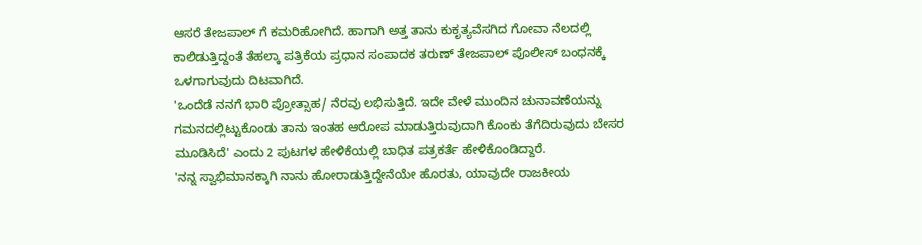ಆಸರೆ ತೇಜಪಾಲ್ ಗೆ ಕಮರಿಹೋಗಿದೆ. ಹಾಗಾಗಿ ಅತ್ತ ತಾನು ಕುಕೃತ್ಯವೆಸಗಿದ ಗೋವಾ ನೆಲದಲ್ಲಿ ಕಾಲಿಡುತ್ತಿದ್ದಂತೆ ತೆಹಲ್ಕಾ ಪತ್ರಿಕೆಯ ಪ್ರಧಾನ ಸಂಪಾದಕ ತರುಣ್ ತೇಜಪಾಲ್ ಪೊಲೀಸ್ ಬಂಧನಕ್ಕೆ ಒಳಗಾಗುವುದು ದಿಟವಾಗಿದೆ.
'ಒಂದೆಡೆ ನನಗೆ ಭಾರಿ ಪ್ರೋತ್ಸಾಹ/ ನೆರವು ಲಭಿಸುತ್ತಿದೆ. ಇದೇ ವೇಳೆ ಮುಂದಿನ ಚುನಾವಣೆಯನ್ನು ಗಮನದಲ್ಲಿಟ್ಟುಕೊಂಡು ತಾನು ಇಂತಹ ಆರೋಪ ಮಾಡುತ್ತಿರುವುದಾಗಿ ಕೊಂಕು ತೆಗೆದಿರುವುದು ಬೇಸರ ಮೂಡಿಸಿದೆ' ಎಂದು 2 ಪುಟಗಳ ಹೇಳಿಕೆಯಲ್ಲಿ ಬಾಧಿತ ಪತ್ರಕರ್ತೆ ಹೇಳಿಕೊಂಡಿದ್ದಾರೆ.
'ನನ್ನ ಸ್ವಾಭಿಮಾನಕ್ಕಾಗಿ ನಾನು ಹೋರಾಡುತ್ತಿದ್ದೇನೆಯೇ ಹೊರತು, ಯಾವುದೇ ರಾಜಕೀಯ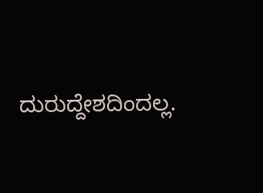ದುರುದ್ದೇಶದಿಂದಲ್ಲ.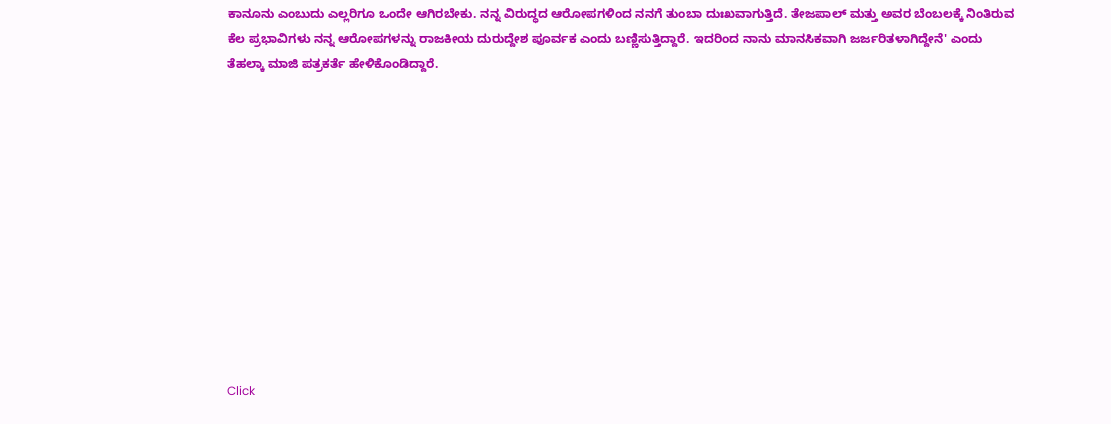ಕಾನೂನು ಎಂಬುದು ಎಲ್ಲರಿಗೂ ಒಂದೇ ಆಗಿರಬೇಕು. ನನ್ನ ವಿರುದ್ಧದ ಆರೋಪಗಳಿಂದ ನನಗೆ ತುಂಬಾ ದುಃಖವಾಗುತ್ತಿದೆ. ತೇಜಪಾಲ್ ಮತ್ತು ಅವರ ಬೆಂಬಲಕ್ಕೆ ನಿಂತಿರುವ ಕೆಲ ಪ್ರಭಾವಿಗಳು ನನ್ನ ಆರೋಪಗಳನ್ನು ರಾಜಕೀಯ ದುರುದ್ದೇಶ ಪೂರ್ವಕ ಎಂದು ಬಣ್ಣಿಸುತ್ತಿದ್ದಾರೆ. ಇದರಿಂದ ನಾನು ಮಾನಸಿಕವಾಗಿ ಜರ್ಜರಿತಳಾಗಿದ್ದೇನೆ' ಎಂದು ತೆಹಲ್ಕಾ ಮಾಜಿ ಪತ್ರಕರ್ತೆ ಹೇಳಿಕೊಂಡಿದ್ದಾರೆ.












Click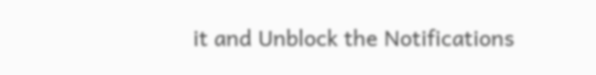it and Unblock the Notifications